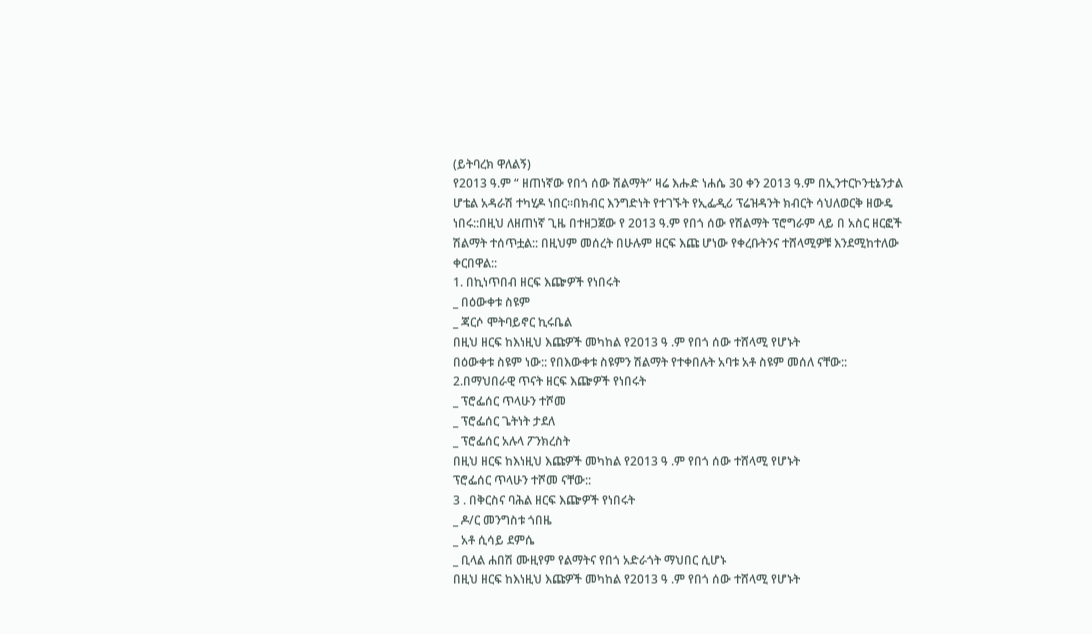(ይትባረክ ዋለልኝ)
የ2013 ዓ.ም “ ዘጠነኛው የበጎ ሰው ሽልማት” ዛሬ እሑድ ነሐሴ 30 ቀን 2013 ዓ.ም በኢንተርኮንቲኔንታል ሆቴል አዳራሽ ተካሂዶ ነበር።በክብር እንግድነት የተገኙት የኢፌዲሪ ፕሬዝዳንት ክብርት ሳህለወርቅ ዘውዴ ነበሩ::በዚህ ለዘጠነኛ ጊዜ በተዘጋጀው የ 2013 ዓ.ም የበጎ ሰው የሽልማት ፕሮግራም ላይ በ አስር ዘርፎች ሽልማት ተሰጥቷል:: በዚህም መሰረት በሁሉም ዘርፍ እጩ ሆነው የቀረቡትንና ተሸላሚዎቹ እንደሚከተለው ቀርበዋል::
1. በኪነጥበብ ዘርፍ እጬዎች የነበሩት
_ በዕውቀቱ ስዩም
_ ጃርሶ ሞትባይኖር ኪሩቤል
በዚህ ዘርፍ ከእነዚህ እጩዎች መካከል የ2013 ዓ .ም የበጎ ሰው ተሸላሚ የሆኑት
በዕውቀቱ ስዩም ነው:: የበእውቀቱ ስዩምን ሽልማት የተቀበሉት አባቱ አቶ ስዩም መሰለ ናቸው::
2.በማህበራዊ ጥናት ዘርፍ እጬዎች የነበሩት
_ ፕሮፌሰር ጥላሁን ተሾመ
_ ፕሮፌሰር ጌትነት ታደለ
_ ፕሮፌሰር አሉላ ፖንክረስት
በዚህ ዘርፍ ከእነዚህ እጩዎች መካከል የ2013 ዓ .ም የበጎ ሰው ተሸላሚ የሆኑት
ፕሮፌሰር ጥላሁን ተሾመ ናቸው::
3 . በቅርስና ባሕል ዘርፍ እጬዎች የነበሩት
_ ዶ/ር መንግስቱ ጎበዜ
_ አቶ ሲሳይ ደምሴ
_ ቢላል ሐበሽ ሙዚየም የልማትና የበጎ አድራጎት ማህበር ሲሆኑ
በዚህ ዘርፍ ከእነዚህ እጩዎች መካከል የ2013 ዓ .ም የበጎ ሰው ተሸላሚ የሆኑት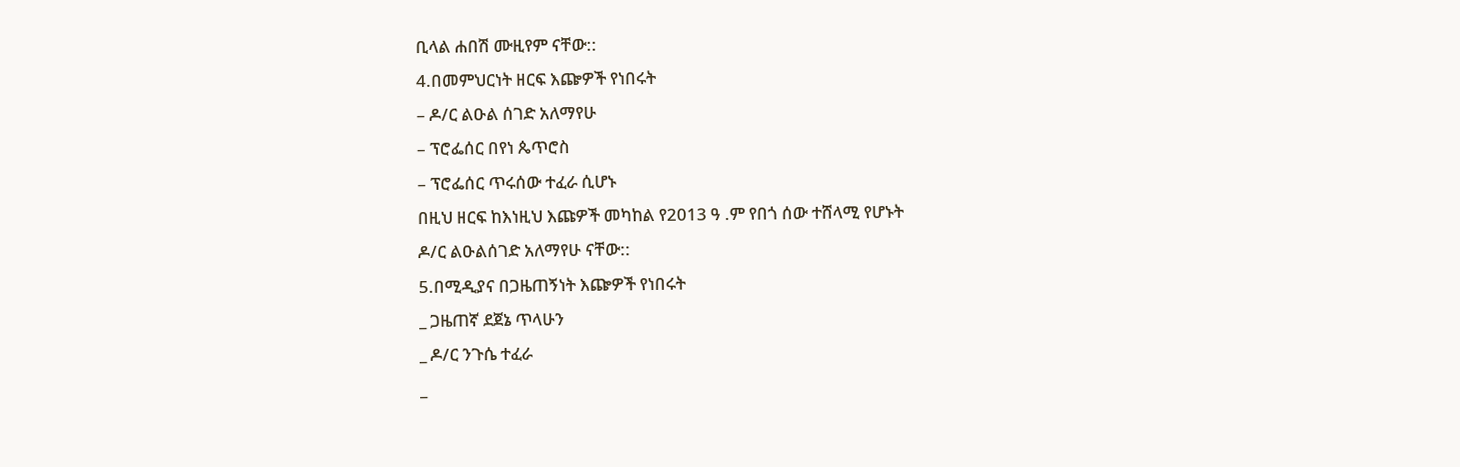ቢላል ሐበሽ ሙዚየም ናቸው::
4.በመምህርነት ዘርፍ እጬዎች የነበሩት
– ዶ/ር ልዑል ሰገድ አለማየሁ
– ፕሮፌሰር በየነ ጴጥሮስ
– ፕሮፌሰር ጥሩሰው ተፈራ ሲሆኑ
በዚህ ዘርፍ ከእነዚህ እጩዎች መካከል የ2013 ዓ .ም የበጎ ሰው ተሸላሚ የሆኑት
ዶ/ር ልዑልሰገድ አለማየሁ ናቸው::
5.በሚዲያና በጋዜጠኝነት እጬዎች የነበሩት
_ ጋዜጠኛ ደጀኔ ጥላሁን
_ ዶ/ር ንጉሴ ተፈራ
_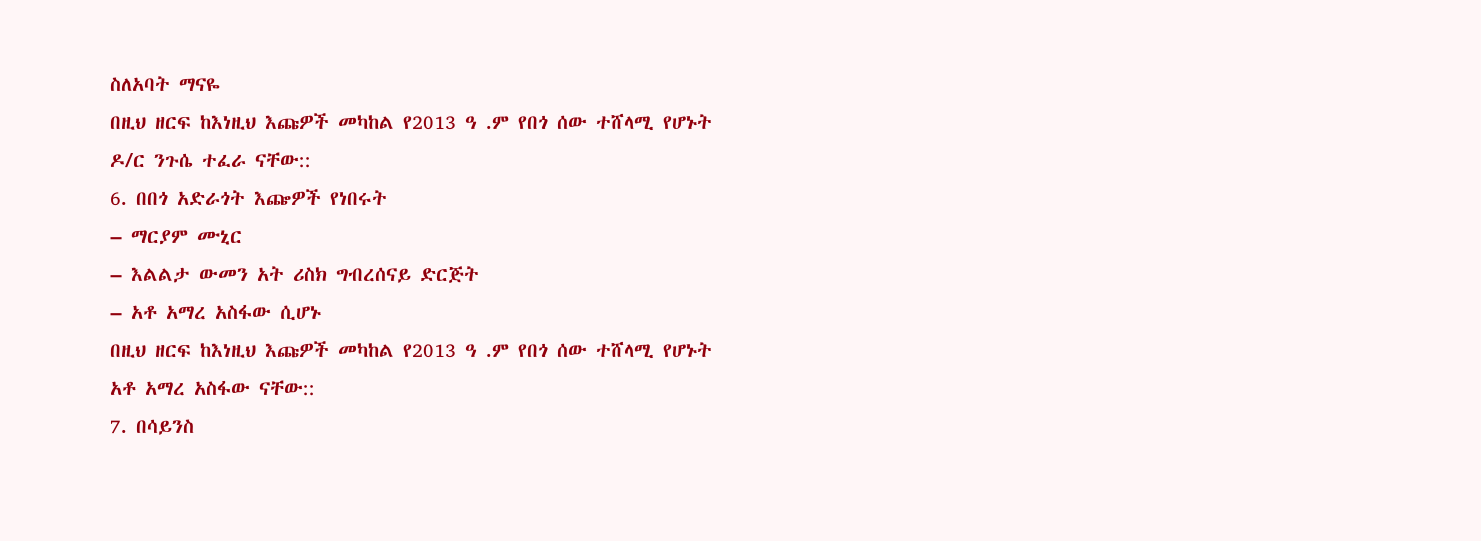ስለአባት ማናዬ
በዚህ ዘርፍ ከእነዚህ እጩዎች መካከል የ2013 ዓ .ም የበጎ ሰው ተሸላሚ የሆኑት
ዶ/ር ንጉሴ ተፈራ ናቸው::
6. በበጎ አድራጎት እጬዎች የነበሩት
– ማርያም ሙኒር
– እልልታ ውመን አት ሪስክ ግብረሰናይ ድርጅት
– አቶ አማረ አስፋው ሲሆኑ
በዚህ ዘርፍ ከእነዚህ እጩዎች መካከል የ2013 ዓ .ም የበጎ ሰው ተሸላሚ የሆኑት
አቶ አማረ አስፋው ናቸው::
7. በሳይንስ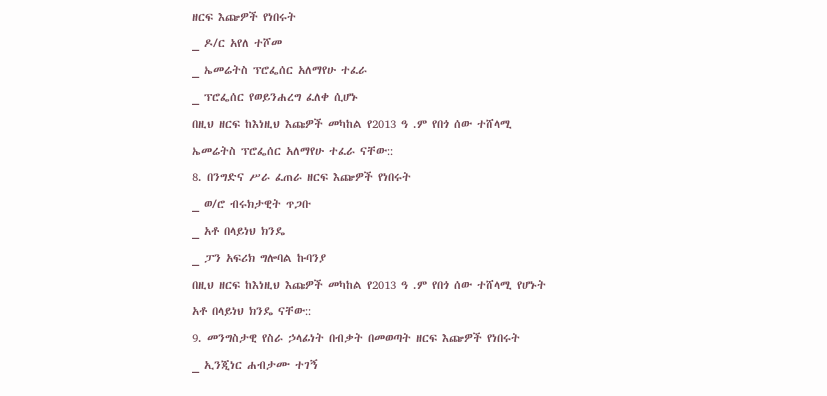ዘርፍ እጬዎች የነበሩት
_ ዶ/ር አየለ ተሾመ
_ ኤመሬትስ ፕሮፌሰር አለማየሁ ተፈራ
_ ፕሮፌሰር የወይንሐረግ ፈለቀ ሲሆኑ
በዚህ ዘርፍ ከእነዚህ እጩዎች መካከል የ2013 ዓ .ም የበጎ ሰው ተሸላሚ
ኤመሬትስ ፕሮፌሰር አለማየሁ ተፈራ ናቸው::
8. በንግድና ሥራ ፈጠራ ዘርፍ እጬዎች የነበሩት
_ ወ/ሮ ብሩክታዊት ጥጋቡ
_ አቶ በላይነህ ክንዴ
_ ፓን አፍሪክ ግሎባል ኩባንያ
በዚህ ዘርፍ ከእነዚህ እጩዎች መካከል የ2013 ዓ .ም የበጎ ሰው ተሸላሚ የሆኑት
አቶ በላይነህ ክንዴ ናቸው::
9. መንግስታዊ የስራ ኃላፊነት በብቃት በመወጣት ዘርፍ እጬዎች የነበሩት
_ ኢንጂነር ሐብታሙ ተገኝ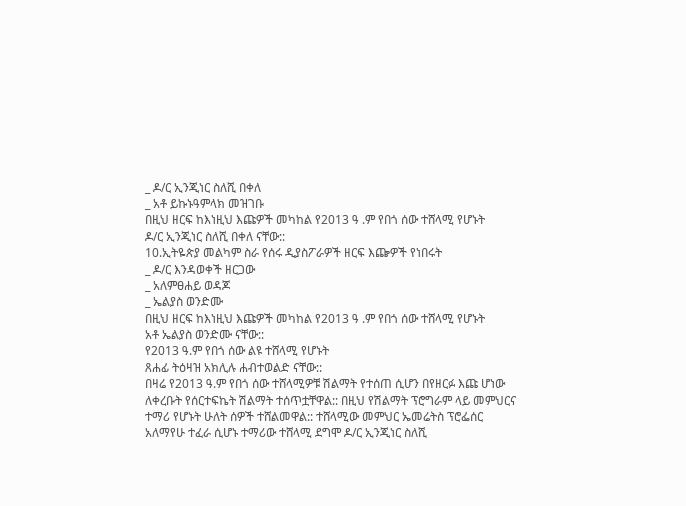_ ዶ/ር ኢንጂነር ስለሺ በቀለ
_ አቶ ይኩኑዓምላክ መዝገቡ
በዚህ ዘርፍ ከእነዚህ እጩዎች መካከል የ2013 ዓ .ም የበጎ ሰው ተሸላሚ የሆኑት
ዶ/ር ኢንጂነር ስለሺ በቀለ ናቸው::
10.ኢትዬጵያ መልካም ስራ የሰሩ ዲያስፖራዎች ዘርፍ እጬዎች የነበሩት
_ ዶ/ር እንዳወቀች ዘርጋው
_ አለምፀሐይ ወዳጆ
_ ኤልያስ ወንድሙ
በዚህ ዘርፍ ከእነዚህ እጩዎች መካከል የ2013 ዓ .ም የበጎ ሰው ተሸላሚ የሆኑት
አቶ ኤልያስ ወንድሙ ናቸው::
የ2013 ዓ.ም የበጎ ሰው ልዩ ተሸላሚ የሆኑት
ጸሐፊ ትዕዛዝ አክሊሉ ሐብተወልድ ናቸው::
በዛሬ የ2013 ዓ.ም የበጎ ሰው ተሸላሚዎቹ ሽልማት የተሰጠ ሲሆን በየዘርፉ እጩ ሆነው ለቀረቡት የሰርተፍኬት ሽልማት ተሰጥቷቸዋል:: በዚህ የሽልማት ፕሮግራም ላይ መምህርና ተማሪ የሆኑት ሁለት ሰዎች ተሸልመዋል:: ተሸላሚው መምህር ኤመሬትስ ፕሮፌሰር አለማየሁ ተፈራ ሲሆኑ ተማሪው ተሸላሚ ደግሞ ዶ/ር ኢንጂነር ስለሺ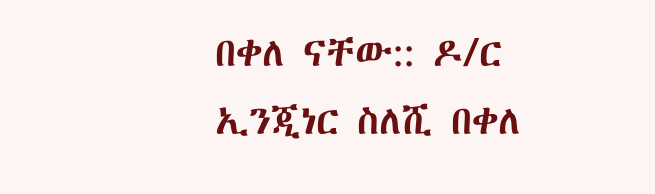በቀለ ናቸው:: ዶ/ር ኢንጂነር ስለሺ በቀለ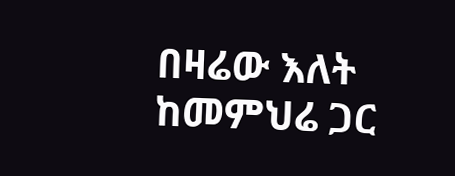በዛሬው እለት ከመምህሬ ጋር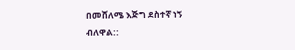በመሸለሜ እጅግ ደስተኛ ነኝ ብለዋል::